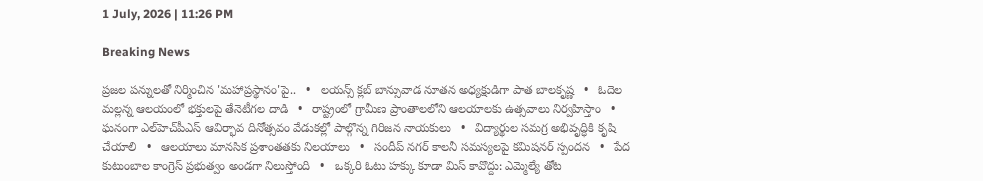1 July, 2026 | 11:26 PM

Breaking News

ప్రజల పన్నులతో నిర్మించిన 'మహాప్రస్థానం'పై..   •   లయన్స్ క్లబ్ బాన్సువాడ నూతన అధ్యక్షుడిగా పాత బాలకృష్ణ   •   ఓదెల మల్లన్న ఆలయంలో భక్తులపై తేనెటీగల దాడి   •   రాష్ట్రంలో గ్రామీణ ప్రాంతాలలోని ఆలయాలకు ఉత్సవాలు నిర్వహిస్తాం   •   ఘనంగా ఎల్‌హెచ్‌పీఎస్ ఆవిర్భావ దినోత్సవం వేడుకల్లో పాల్గొన్న గిరిజన నాయకులు   •   విద్యార్థుల సమగ్ర అభివృద్ధికి కృషి చేయాలి   •   ఆలయాలు మానసిక ప్రశాంతతకు నిలయాలు   •   సందీప్ నగర్ కాలనీ సమస్యలపై కమిషనర్ స్పందన   •   పేద కుటుంబాల కాంగ్రెస్ ప్రభుత్వం అండగా నిలుస్తోంది   •   ఒక్కరి ఓటు హక్కు కూడా మిస్ కావొద్దు: ఎమ్మెల్యే తోట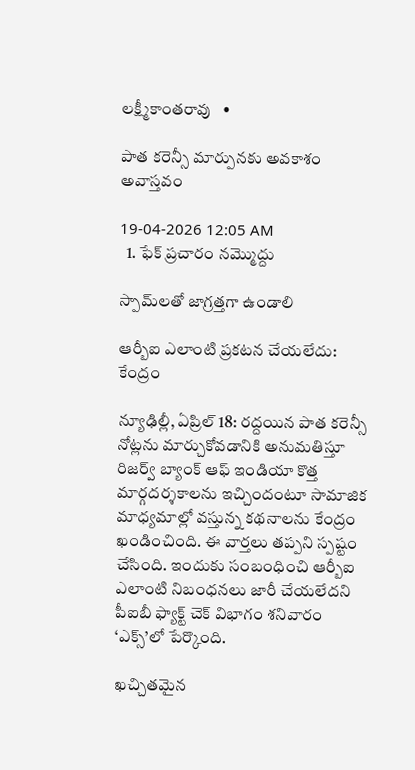లక్ష్మీకాంతరావు   •

పాత కరెన్సీ మార్పునకు అవకాశం అవాస్తవం

19-04-2026 12:05 AM
  1. ఫేక్ ప్రచారం నమ్మొద్దు

స్పామ్‌లతో జాగ్రత్తగా ఉండాలి

ఆర్బీఐ ఎలాంటి ప్రకటన చేయలేదు: కేంద్రం

న్యూఢిల్లీ, ఏప్రిల్ 18: రద్దయిన పాత కరెన్సీ నోట్లను మార్చుకోవడానికి అనుమతిస్తూ రిజర్వ్ బ్యాంక్ ఆఫ్ ఇండియా కొత్త మార్గదర్శకాలను ఇచ్చిందంటూ సామాజిక మాధ్యమాల్లో వస్తున్న కథనాలను కేంద్రం ఖండించింది. ఈ వార్తలు తప్పని స్పష్టం చేసింది. ఇందుకు సంబంధించి ఆర్బీఐ ఎలాంటి నిబంధనలు జారీ చేయలేదని పీఐబీ ఫ్యాక్ట్ చెక్ విభాగం శనివారం ‘ఎక్స్’లో పేర్కొంది.

ఖచ్చితమైన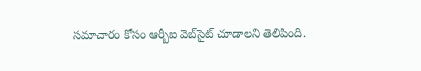సమాచారం కోసం ఆర్బీఐ వెబ్‌సైట్ చూడాలని తెలిపింది.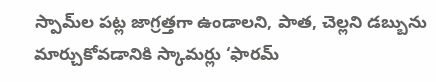స్పామ్‌ల పట్ల జాగ్రత్తగా ఉండాలని, పాత, చెల్లని డబ్బును మార్చుకోవడానికి స్కామర్లు ‘ఫారమ్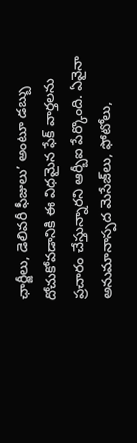ఛార్జీలు, డెలివరీ ఫీజులు’ అంటూ డబ్బు దోచుకోవడానికి ఈ విధమైన ఫేక్ వార్తలను ప్రచారం చేస్తున్నారని ఆర్బీఐ పేర్కొంది. ఏవైనా అనుమానాస్పద మెసేజ్‌లు, ఫోటోలు,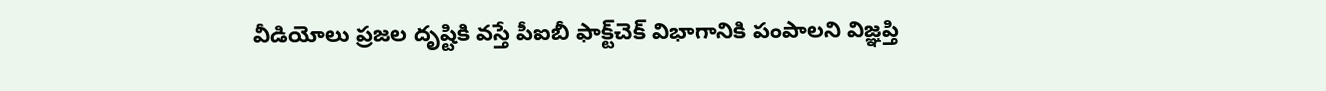వీడియోలు ప్రజల దృష్టికి వస్తే పీఐబీ ఫాక్ట్‌చెక్ విభాగానికి పంపాలని విజ్ఞప్తి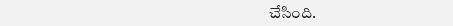చేసింది.